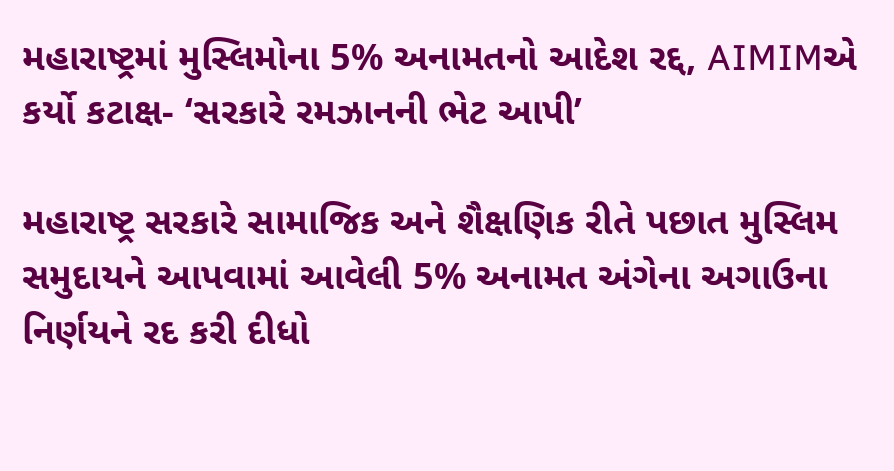મહારાષ્ટ્રમાં મુસ્લિમોના 5% અનામતનો આદેશ રદ્દ, AIMIMએ કર્યો કટાક્ષ- ‘સરકારે રમઝાનની ભેટ આપી’

મહારાષ્ટ્ર સરકારે સામાજિક અને શૈક્ષણિક રીતે પછાત મુસ્લિમ સમુદાયને આપવામાં આવેલી 5% અનામત અંગેના અગાઉના નિર્ણયને રદ કરી દીધો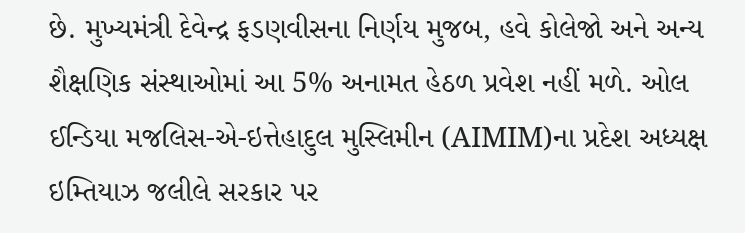છે. મુખ્યમંત્રી દેવેન્દ્ર ફડણવીસના નિર્ણય મુજબ, હવે કોલેજો અને અન્ય શૈક્ષણિક સંસ્થાઓમાં આ 5% અનામત હેઠળ પ્રવેશ નહીં મળે. ઓલ ઈન્ડિયા મજલિસ-એ-ઇત્તેહાદુલ મુસ્લિમીન (AIMIM)ના પ્રદેશ અધ્યક્ષ ઇમ્તિયાઝ જલીલે સરકાર પર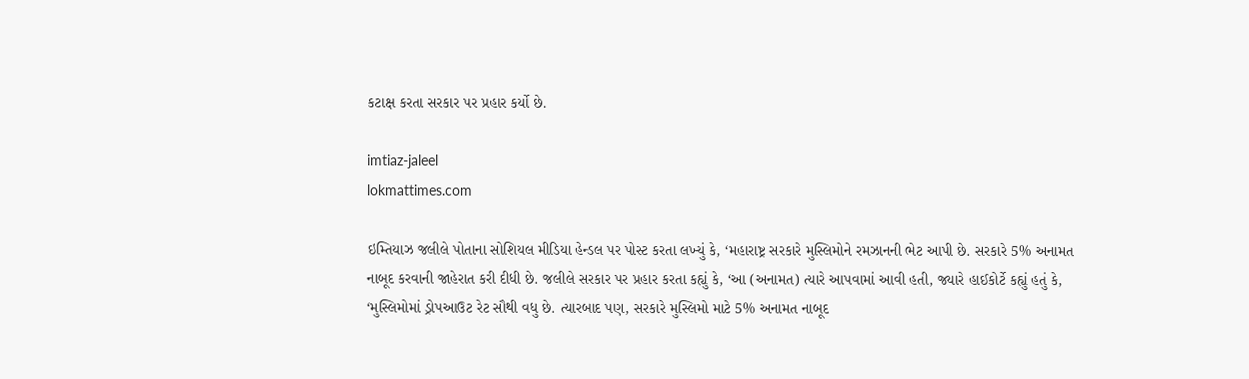કટાક્ષ કરતા સરકાર પર પ્રહાર કર્યો છે.

imtiaz-jaleel
lokmattimes.com

ઇમ્તિયાઝ જલીલે પોતાના સોશિયલ મીડિયા હેન્ડલ પર પોસ્ટ કરતા લખ્યું કે, ‘મહારાષ્ટ્ર સરકારે મુસ્લિમોને રમઝાનની ભેટ આપી છે. સરકારે 5% અનામત નાબૂદ કરવાની જાહેરાત કરી દીધી છે. જલીલે સરકાર પર પ્રહાર કરતા કહ્યું કે, ‘આ (અનામત) ત્યારે આપવામાં આવી હતી, જ્યારે હાઈકોર્ટે કહ્યું હતું કે, ‘મુસ્લિમોમાં ડ્રોપઆઉટ રેટ સૌથી વધુ છે. ત્યારબાદ પણ, સરકારે મુસ્લિમો માટે 5% અનામત નાબૂદ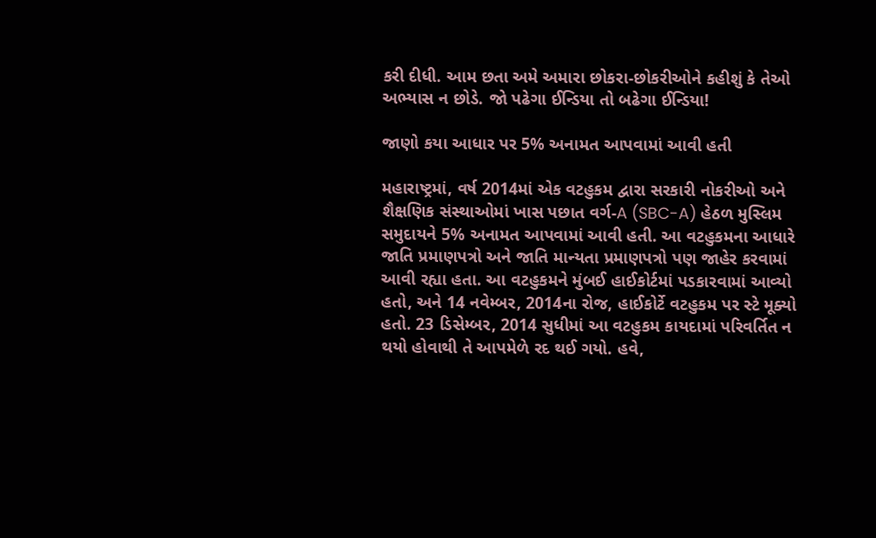કરી દીધી. આમ છતા અમે અમારા છોકરા-છોકરીઓને કહીશું કે તેઓ અભ્યાસ ન છોડે. જો પઢેગા ઈન્ડિયા તો બઢેગા ઈન્ડિયા!

જાણો કયા આધાર પર 5% અનામત આપવામાં આવી હતી

મહારાષ્ટ્રમાં, વર્ષ 2014માં એક વટહુકમ દ્વારા સરકારી નોકરીઓ અને શૈક્ષણિક સંસ્થાઓમાં ખાસ પછાત વર્ગ-A (SBC-A) હેઠળ મુસ્લિમ સમુદાયને 5% અનામત આપવામાં આવી હતી. આ વટહુકમના આધારે જાતિ પ્રમાણપત્રો અને જાતિ માન્યતા પ્રમાણપત્રો પણ જાહેર કરવામાં આવી રહ્યા હતા. આ વટહુકમને મુંબઈ હાઈકોર્ટમાં પડકારવામાં આવ્યો હતો, અને 14 નવેમ્બર, 2014ના રોજ, હાઈકોર્ટે વટહુકમ પર સ્ટે મૂક્યો હતો. 23 ડિસેમ્બર, 2014 સુધીમાં આ વટહુકમ કાયદામાં પરિવર્તિત ન થયો હોવાથી તે આપમેળે રદ થઈ ગયો. હવે,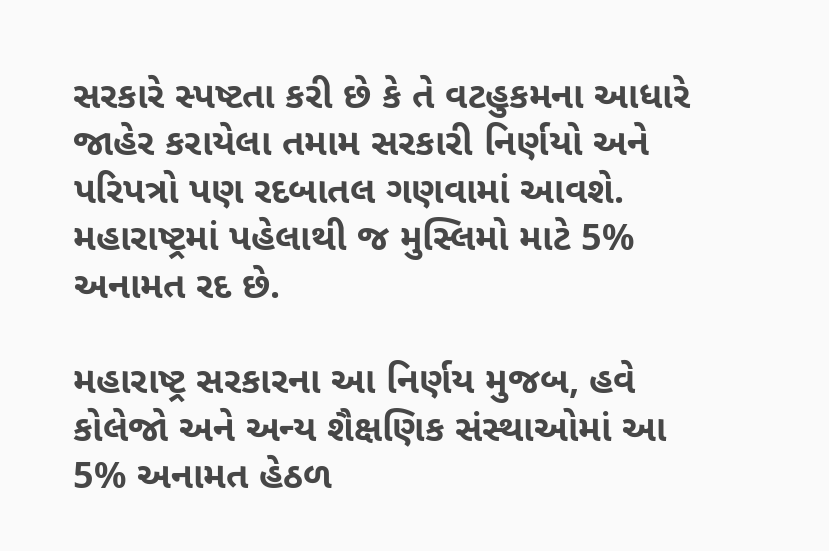સરકારે સ્પષ્ટતા કરી છે કે તે વટહુકમના આધારે જાહેર કરાયેલા તમામ સરકારી નિર્ણયો અને પરિપત્રો પણ રદબાતલ ગણવામાં આવશે. મહારાષ્ટ્રમાં પહેલાથી જ મુસ્લિમો માટે 5% અનામત રદ છે.

મહારાષ્ટ્ર સરકારના આ નિર્ણય મુજબ, હવે કોલેજો અને અન્ય શૈક્ષણિક સંસ્થાઓમાં આ 5% અનામત હેઠળ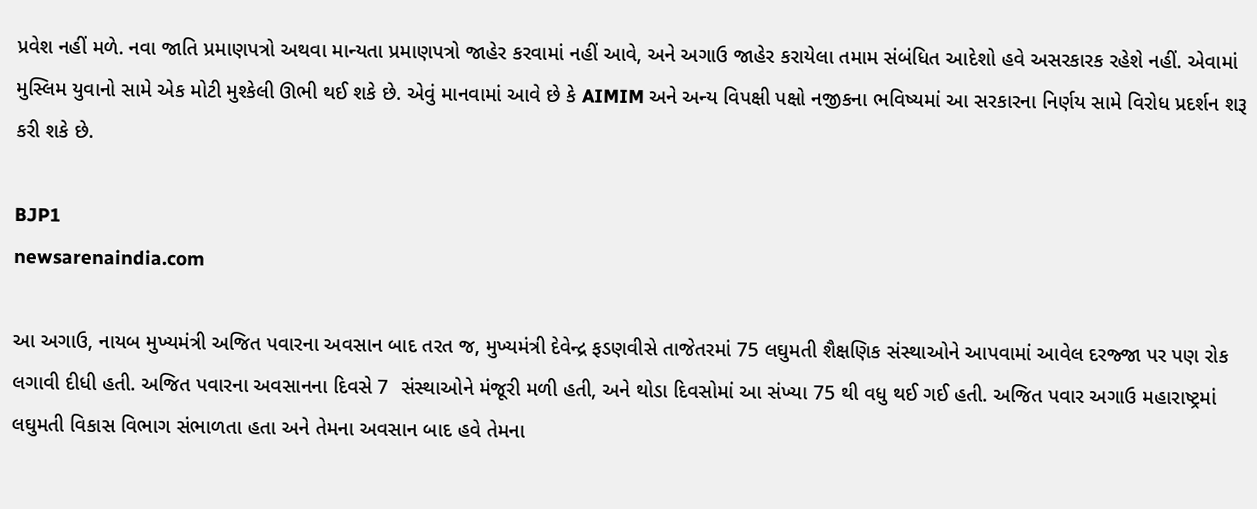પ્રવેશ નહીં મળે. નવા જાતિ પ્રમાણપત્રો અથવા માન્યતા પ્રમાણપત્રો જાહેર કરવામાં નહીં આવે, અને અગાઉ જાહેર કરાયેલા તમામ સંબંધિત આદેશો હવે અસરકારક રહેશે નહીં. એવામાં મુસ્લિમ યુવાનો સામે એક મોટી મુશ્કેલી ઊભી થઈ શકે છે. એવું માનવામાં આવે છે કે AIMIM અને અન્ય વિપક્ષી પક્ષો નજીકના ભવિષ્યમાં આ સરકારના નિર્ણય સામે વિરોધ પ્રદર્શન શરૂ કરી શકે છે.

BJP1
newsarenaindia.com

આ અગાઉ, નાયબ મુખ્યમંત્રી અજિત પવારના અવસાન બાદ તરત જ, મુખ્યમંત્રી દેવેન્દ્ર ફડણવીસે તાજેતરમાં 75 લઘુમતી શૈક્ષણિક સંસ્થાઓને આપવામાં આવેલ દરજ્જા પર પણ રોક લગાવી દીધી હતી. અજિત પવારના અવસાનના દિવસે 7  સંસ્થાઓને મંજૂરી મળી હતી, અને થોડા દિવસોમાં આ સંખ્યા 75 થી વધુ થઈ ગઈ હતી. અજિત પવાર અગાઉ મહારાષ્ટ્રમાં લઘુમતી વિકાસ વિભાગ સંભાળતા હતા અને તેમના અવસાન બાદ હવે તેમના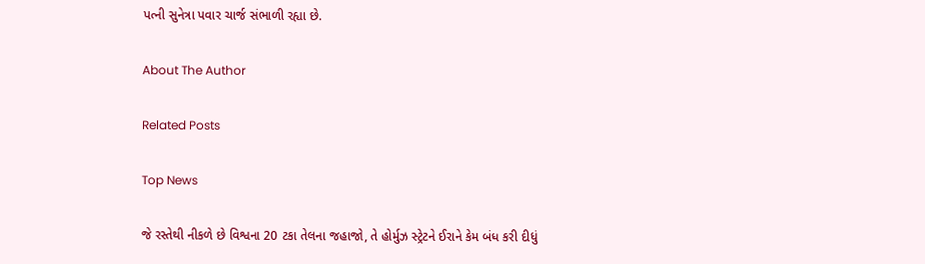પત્ની સુનેત્રા પવાર ચાર્જ સંભાળી રહ્યા છે.

About The Author

Related Posts

Top News

જે રસ્તેથી નીકળે છે વિશ્વના 20 ટકા તેલના જહાજો, તે હોર્મુઝ સ્ટ્રેટને ઈરાને કેમ બંધ કરી દીધું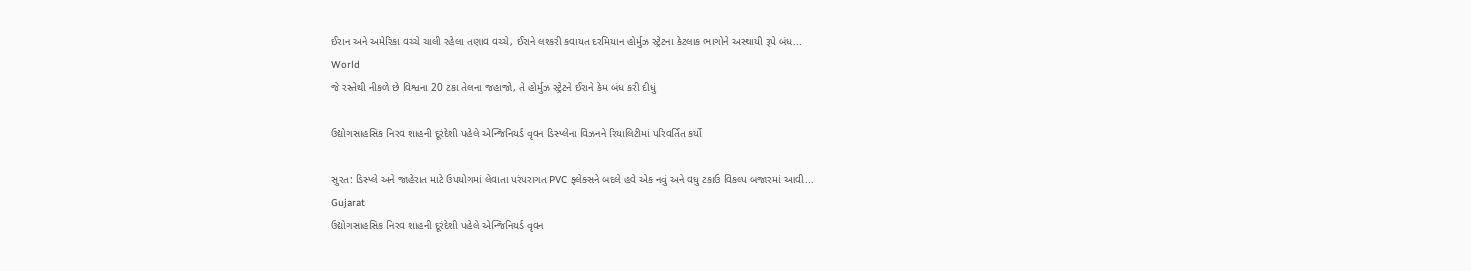ઈરાન અને અમેરિકા વચ્ચે ચાલી રહેલા તણાવ વચ્ચે, ઈરાને લશ્કરી કવાયત દરમિયાન હોર્મુઝ સ્ટ્રેટના કેટલાક ભાગોને અસ્થાયી રૂપે બંધ...
World
જે રસ્તેથી નીકળે છે વિશ્વના 20 ટકા તેલના જહાજો, તે હોર્મુઝ સ્ટ્રેટને ઈરાને કેમ બંધ કરી દીધું

ઉદ્યોગસાહસિક નિરવ શાહની દૂરંદેશી પહેલે એન્જિનિયર્ડ વૃવન ડિસ્પ્લેના વિઝનને રિયાલિટીમાં પરિવર્તિત કર્યો

સુરત: ડિસ્પ્લે અને જાહેરાત માટે ઉપયોગમાં લેવાતા પરંપરાગત PVC ફ્લેક્સને બદલે હવે એક નવું અને વધુ ટકાઉ વિકલ્પ બજારમાં આવી...
Gujarat
ઉદ્યોગસાહસિક નિરવ શાહની દૂરંદેશી પહેલે એન્જિનિયર્ડ વૃવન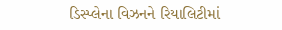ડિસ્પ્લેના વિઝનને રિયાલિટીમાં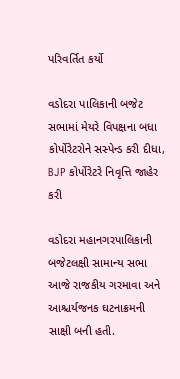પરિવર્તિત કર્યો

વડોદરા પાલિકાની બજેટ સભામાં મેયરે વિપક્ષના બધા કોર્પોરેટરોને સસ્પેન્ડ કરી દીધા, BJP કોર્પોરેટરે નિવૃત્તિ જાહેર કરી

વડોદરા મહાનગરપાલિકાની બજેટલક્ષી સામાન્ય સભા આજે રાજકીય ગરમાવા અને આશ્ચર્યજનક ઘટનાક્રમની સાક્ષી બની હતી.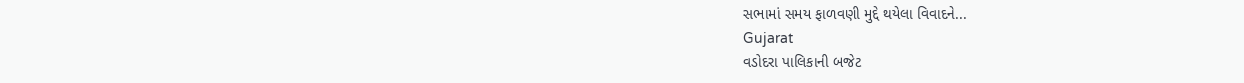સભામાં સમય ફાળવણી મુદ્દે થયેલા વિવાદને...
Gujarat
વડોદરા પાલિકાની બજેટ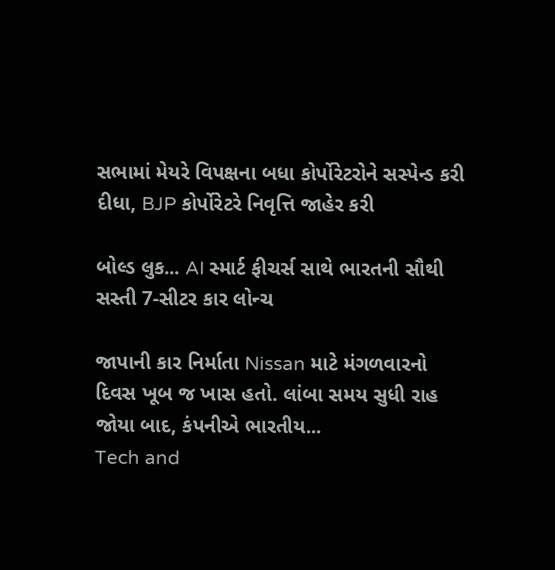સભામાં મેયરે વિપક્ષના બધા કોર્પોરેટરોને સસ્પેન્ડ કરી દીધા, BJP કોર્પોરેટરે નિવૃત્તિ જાહેર કરી

બોલ્ડ લુક... AI સ્માર્ટ ફીચર્સ સાથે ભારતની સૌથી સસ્તી 7-સીટર કાર લોન્ચ

જાપાની કાર નિર્માતા Nissan માટે મંગળવારનો દિવસ ખૂબ જ ખાસ હતો. લાંબા સમય સુધી રાહ જોયા બાદ, કંપનીએ ભારતીય...
Tech and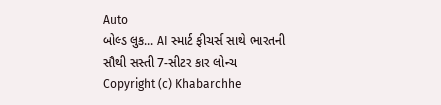Auto
બોલ્ડ લુક... AI સ્માર્ટ ફીચર્સ સાથે ભારતની સૌથી સસ્તી 7-સીટર કાર લોન્ચ
Copyright (c) Khabarchhe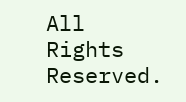All Rights Reserved.